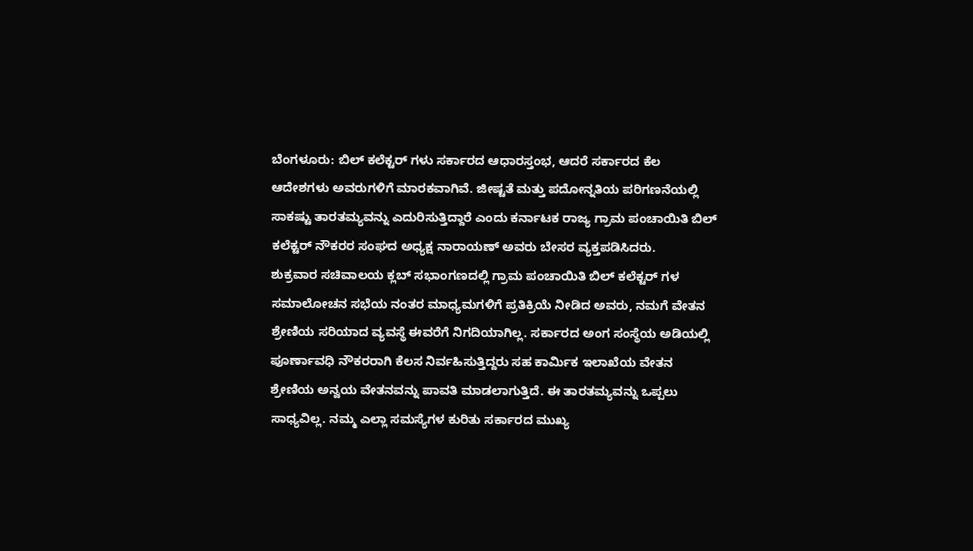ಬೆಂಗಳೂರು: ಬಿಲ್ ಕಲೆಕ್ಟರ್ ಗಳು ಸರ್ಕಾರದ ಆಧಾರಸ್ತಂಭ, ಆದರೆ ಸರ್ಕಾರದ ಕೆಲ ಆದೇಶಗಳು ಅವರುಗಳಿಗೆ ಮಾರಕವಾಗಿವೆ. ಜೀಷ್ಟತೆ ಮತ್ತು ಪದೋನ್ನತಿಯ ಪರಿಗಣನೆಯಲ್ಲಿ ಸಾಕಷ್ಟು ತಾರತಮ್ಯವನ್ನು ಎದುರಿಸುತ್ತಿದ್ದಾರೆ ಎಂದು ಕರ್ನಾಟಕ ರಾಜ್ಯ ಗ್ರಾಮ ಪಂಚಾಯಿತಿ ಬಿಲ್ ಕಲೆಕ್ಟರ್ ನೌಕರರ ಸಂಘದ ಅಧ್ಯಕ್ಷ ನಾರಾಯಣ್ ಅವರು ಬೇಸರ ವ್ಯಕ್ತಪಡಿಸಿದರು.
ಶುಕ್ರವಾರ ಸಚಿವಾಲಯ ಕ್ಲಬ್ ಸಭಾಂಗಣದಲ್ಲಿ ಗ್ರಾಮ ಪಂಚಾಯಿತಿ ಬಿಲ್ ಕಲೆಕ್ಟರ್ ಗಳ ಸಮಾಲೋಚನ ಸಭೆಯ ನಂತರ ಮಾಧ್ಯಮಗಳಿಗೆ ಪ್ರತಿಕ್ರಿಯೆ ನೀಡಿದ ಅವರು, ನಮಗೆ ವೇತನ ಶ್ರೇಣಿಯ ಸರಿಯಾದ ವ್ಯವಸ್ಥೆ ಈವರೆಗೆ ನಿಗದಿಯಾಗಿಲ್ಲ. ಸರ್ಕಾರದ ಅಂಗ ಸಂಸ್ಥೆಯ ಅಡಿಯಲ್ಲಿ ಪೂರ್ಣಾವಧಿ ನೌಕರರಾಗಿ ಕೆಲಸ ನಿರ್ವಹಿಸುತ್ತಿದ್ದರು ಸಹ ಕಾರ್ಮಿಕ ಇಲಾಖೆಯ ವೇತನ ಶ್ರೇಣಿಯ ಅನ್ವಯ ವೇತನವನ್ನು ಪಾವತಿ ಮಾಡಲಾಗುತ್ತಿದೆ. ಈ ತಾರತಮ್ಯವನ್ನು ಒಪ್ಪಲು ಸಾಧ್ಯವಿಲ್ಲ. ನಮ್ಮ ಎಲ್ಲಾ ಸಮಸ್ಯೆಗಳ ಕುರಿತು ಸರ್ಕಾರದ ಮುಖ್ಯ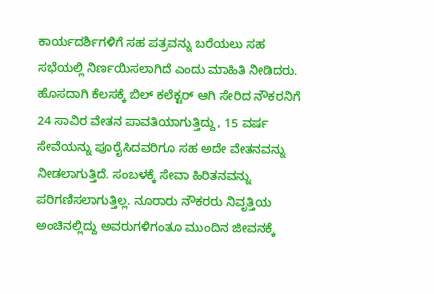ಕಾರ್ಯದರ್ಶಿಗಳಿಗೆ ಸಹ ಪತ್ರವನ್ನು ಬರೆಯಲು ಸಹ ಸಭೆಯಲ್ಲಿ ನಿರ್ಣಯಿಸಲಾಗಿದೆ ಎಂದು ಮಾಹಿತಿ ನೀಡಿದರು.
ಹೊಸದಾಗಿ ಕೆಲಸಕ್ಕೆ ಬಿಲ್ ಕಲೆಕ್ಟರ್ ಆಗಿ ಸೇರಿದ ನೌಕರನಿಗೆ 24 ಸಾವಿರ ವೇತನ ಪಾವತಿಯಾಗುತ್ತಿದ್ದು, 15 ವರ್ಷ ಸೇವೆಯನ್ನು ಪೂರೈಸಿದವರಿಗೂ ಸಹ ಅದೇ ವೇತನವನ್ನು ನೀಡಲಾಗುತ್ತಿದೆ. ಸಂಬಳಕ್ಕೆ ಸೇವಾ ಹಿರಿತನವನ್ನು ಪರಿಗಣಿಸಲಾಗುತ್ತಿಲ್ಲ. ನೂರಾರು ನೌಕರರು ನಿವೃತ್ತಿಯ ಅಂಚಿನಲ್ಲಿದ್ದು ಅವರುಗಳಿಗಂತೂ ಮುಂದಿನ ಜೀವನಕ್ಕೆ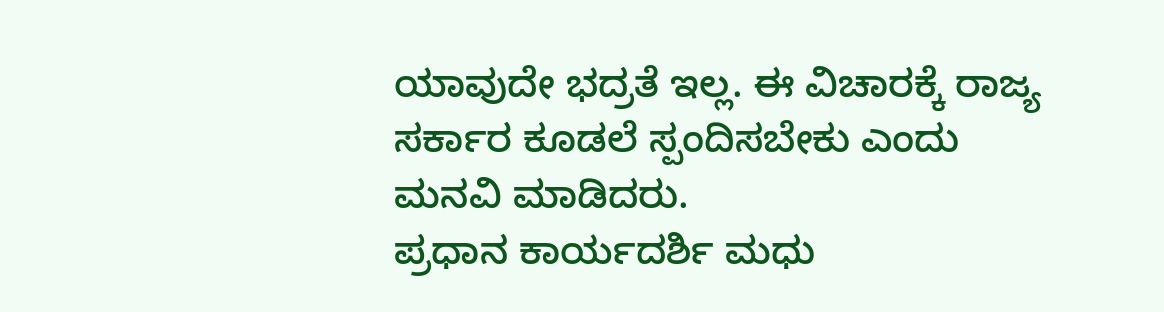ಯಾವುದೇ ಭದ್ರತೆ ಇಲ್ಲ. ಈ ವಿಚಾರಕ್ಕೆ ರಾಜ್ಯ ಸರ್ಕಾರ ಕೂಡಲೆ ಸ್ಪಂದಿಸಬೇಕು ಎಂದು ಮನವಿ ಮಾಡಿದರು.
ಪ್ರಧಾನ ಕಾರ್ಯದರ್ಶಿ ಮಧು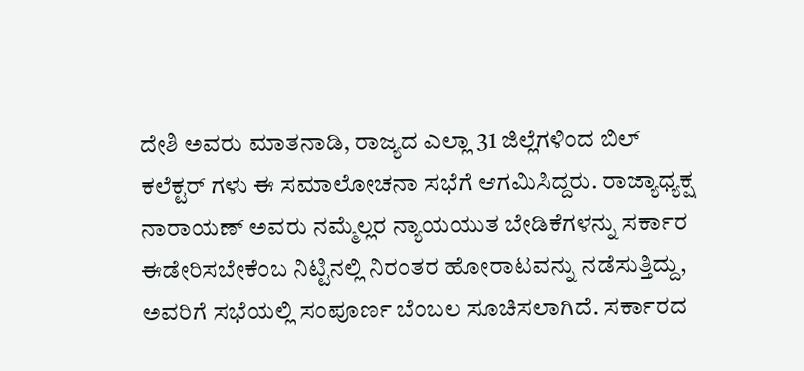ದೇಶಿ ಅವರು ಮಾತನಾಡಿ, ರಾಜ್ಯದ ಎಲ್ಲಾ 31 ಜಿಲ್ಲೆಗಳಿಂದ ಬಿಲ್ ಕಲೆಕ್ಟರ್ ಗಳು ಈ ಸಮಾಲೋಚನಾ ಸಭೆಗೆ ಆಗಮಿಸಿದ್ದರು. ರಾಜ್ಯಾಧ್ಯಕ್ಷ ನಾರಾಯಣ್ ಅವರು ನಮ್ಮೆಲ್ಲರ ನ್ಯಾಯಯುತ ಬೇಡಿಕೆಗಳನ್ನು ಸರ್ಕಾರ ಈಡೇರಿಸಬೇಕೆಂಬ ನಿಟ್ಟಿನಲ್ಲಿ ನಿರಂತರ ಹೋರಾಟವನ್ನು ನಡೆಸುತ್ತಿದ್ದು, ಅವರಿಗೆ ಸಭೆಯಲ್ಲಿ ಸಂಪೂರ್ಣ ಬೆಂಬಲ ಸೂಚಿಸಲಾಗಿದೆ. ಸರ್ಕಾರದ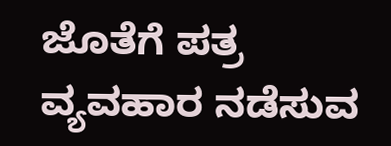ಜೊತೆಗೆ ಪತ್ರ ವ್ಯವಹಾರ ನಡೆಸುವ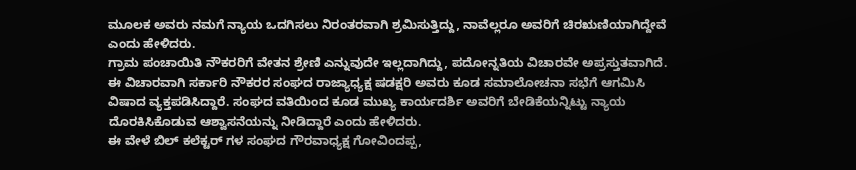ಮೂಲಕ ಅವರು ನಮಗೆ ನ್ಯಾಯ ಒದಗಿಸಲು ನಿರಂತರವಾಗಿ ಶ್ರಮಿಸುತ್ತಿದ್ದು, ನಾವೆಲ್ಲರೂ ಅವರಿಗೆ ಚಿರಋಣಿಯಾಗಿದ್ದೇವೆ ಎಂದು ಹೇಳಿದರು.
ಗ್ರಾಮ ಪಂಚಾಯಿತಿ ನೌಕರರಿಗೆ ವೇತನ ಶ್ರೇಣಿ ಎನ್ನುವುದೇ ಇಲ್ಲದಾಗಿದ್ದು, ಪದೋನ್ನತಿಯ ವಿಚಾರವೇ ಅಪ್ರಸ್ತುತವಾಗಿದೆ. ಈ ವಿಚಾರವಾಗಿ ಸರ್ಕಾರಿ ನೌಕರರ ಸಂಘದ ರಾಜ್ಯಾಧ್ಯಕ್ಷ ಷಡಕ್ಷರಿ ಅವರು ಕೂಡ ಸಮಾಲೋಚನಾ ಸಭೆಗೆ ಆಗಮಿಸಿ ವಿಷಾದ ವ್ಯಕ್ತಪಡಿಸಿದ್ದಾರೆ. ಸಂಘದ ವತಿಯಿಂದ ಕೂಡ ಮುಖ್ಯ ಕಾರ್ಯದರ್ಶಿ ಅವರಿಗೆ ಬೇಡಿಕೆಯನ್ನಿಟ್ಟು ನ್ಯಾಯ ದೊರಕಿಸಿಕೊಡುವ ಆಶ್ವಾಸನೆಯನ್ನು ನೀಡಿದ್ದಾರೆ ಎಂದು ಹೇಳಿದರು.
ಈ ವೇಳೆ ಬಿಲ್ ಕಲೆಕ್ಟರ್ ಗಳ ಸಂಘದ ಗೌರವಾಧ್ಯಕ್ಷ ಗೋವಿಂದಪ್ಪ,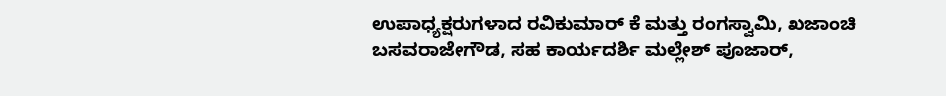ಉಪಾಧ್ಯಕ್ಷರುಗಳಾದ ರವಿಕುಮಾರ್ ಕೆ ಮತ್ತು ರಂಗಸ್ವಾಮಿ, ಖಜಾಂಚಿ ಬಸವರಾಜೇಗೌಡ, ಸಹ ಕಾರ್ಯದರ್ಶಿ ಮಲ್ಲೇಶ್ ಪೂಜಾರ್,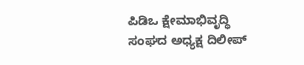ಪಿಡಿಒ ಕ್ಷೇಮಾಭಿವೃದ್ಧಿ ಸಂಘದ ಅಧ್ಯಕ್ಷ ದಿಲೀಪ್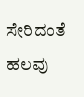ಸೇರಿದಂತೆ ಹಲವು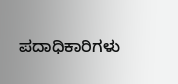ಪದಾಧಿಕಾರಿಗಳು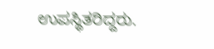ಉಪಸ್ಥಿತರಿದ್ದರು.